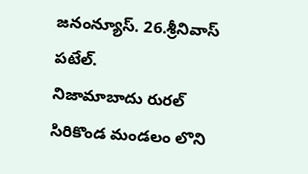జనంన్యూస్. 26.శ్రీనివాస్ పటేల్.
నిజామాబాదు రురల్ సిరికొండ మండలం లొని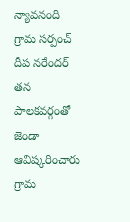న్యావనంది గ్రామ సర్పంచ్ దీప నరేందర్ తన పాలకవర్గంతో జెండా ఆవిష్కరించారు గ్రామ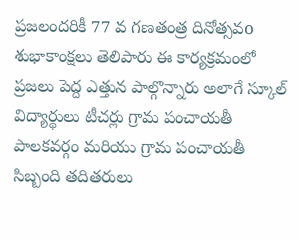ప్రజలందరికీ 77 వ గణతంత్ర దినోత్సవo శుభాకాంక్షలు తెలిపారు ఈ కార్యక్రమంలో ప్రజలు పెద్ద ఎత్తున పాల్గొన్నారు అలాగే స్కూల్ విద్యార్థులు టీచర్లు గ్రామ పంచాయతీ పాలకవర్గం మరియు గ్రామ పంచాయతీ సిబ్బంది తదితరులు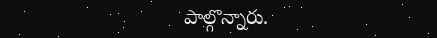పాల్గొన్నారు.